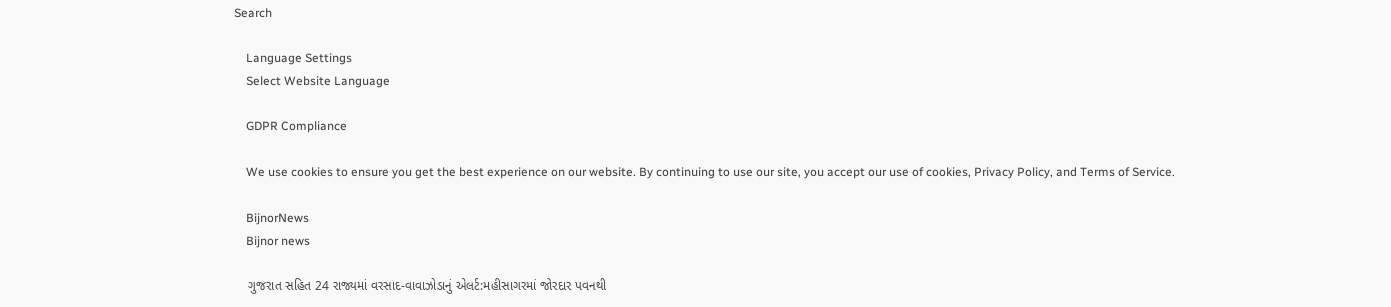Search

    Language Settings
    Select Website Language

    GDPR Compliance

    We use cookies to ensure you get the best experience on our website. By continuing to use our site, you accept our use of cookies, Privacy Policy, and Terms of Service.

    BijnorNews
    Bijnor news

    ગુજરાત સહિત 24 રાજ્યમાં વરસાદ-વાવાઝોડાનું એલર્ટ:મહીસાગરમાં જોરદાર પવનથી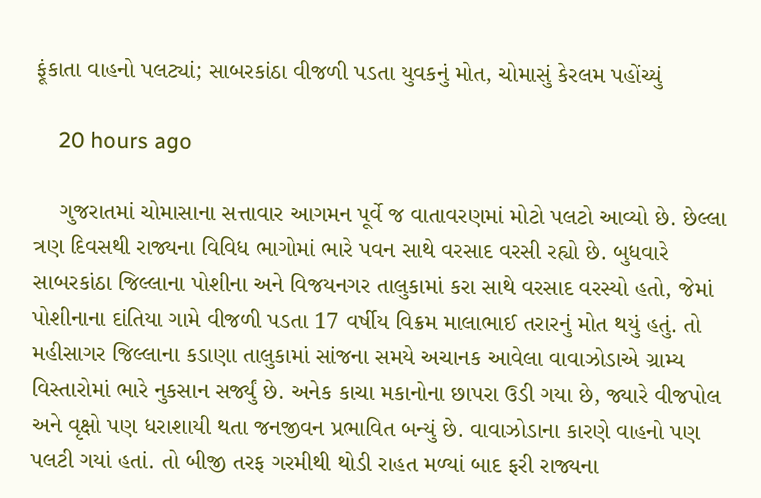ફૂંકાતા વાહનો પલટ્યાં; સાબરકાંઠા વીજળી પડતા યુવકનું મોત, ચોમાસું કેરલમ પહોંચ્યું

    20 hours ago

    ગુજરાતમાં ચોમાસાના સત્તાવાર આગમન પૂર્વે જ વાતાવરણમાં મોટો પલટો આવ્યો છે. છેલ્લા ત્રણ દિવસથી રાજ્યના વિવિધ ભાગોમાં ભારે પવન સાથે વરસાદ વરસી રહ્યો છે. બુધવારે સાબરકાંઠા જિલ્લાના પોશીના અને વિજયનગર તાલુકામાં કરા સાથે વરસાદ વરસ્યો હતો, જેમાં પોશીનાના દાંતિયા ગામે વીજળી પડતા 17 વર્ષીય વિક્રમ માલાભાઈ તરારનું મોત થયું હતું. તો મહીસાગર જિલ્લાના કડાણા તાલુકામાં સાંજના સમયે અચાનક આવેલા વાવાઝોડાએ ગ્રામ્ય વિસ્તારોમાં ભારે નુકસાન સર્જ્યું છે. અનેક કાચા મકાનોના છાપરા ઉડી ગયા છે, જ્યારે વીજપોલ અને વૃક્ષો પણ ધરાશાયી થતા જનજીવન પ્રભાવિત બન્યું છે. વાવાઝોડાના કારણે વાહનો પણ પલટી ગયાં હતાં. તો બીજી તરફ ગરમીથી થોડી રાહત મળ્યાં બાદ ફરી રાજ્યના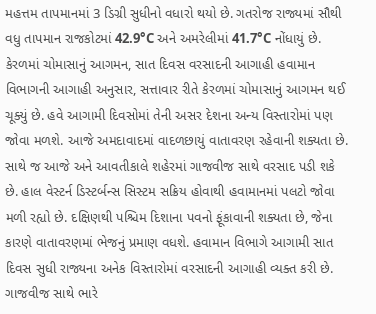મહત્તમ તાપમાનમાં 3 ડિગ્રી સુધીનો વધારો થયો છે. ગતરોજ રાજ્યમાં સૌથી વધુ તાપમાન રાજકોટમાં 42.9°C અને અમરેલીમાં 41.7°C નોંધાયું છે. કેરળમાં ચોમાસાનું આગમન, સાત દિવસ વરસાદની આગાહી હવામાન વિભાગની આગાહી અનુસાર, સત્તાવાર રીતે કેરળમાં ચોમાસાનું આગમન થઈ ચૂક્યું છે. હવે આગામી દિવસોમાં તેની અસર દેશના અન્ય વિસ્તારોમાં પણ જોવા મળશે. આજે અમદાવાદમાં વાદળછાયું વાતાવરણ રહેવાની શક્યતા છે. સાથે જ આજે અને આવતીકાલે શહેરમાં ગાજવીજ સાથે વરસાદ પડી શકે છે. હાલ વેસ્ટર્ન ડિસ્ટર્બન્સ સિસ્ટમ સક્રિય હોવાથી હવામાનમાં પલટો જોવા મળી રહ્યો છે. દક્ષિણથી પશ્ચિમ દિશાના પવનો ફૂંકાવાની શક્યતા છે, જેના કારણે વાતાવરણમાં ભેજનું પ્રમાણ વધશે. હવામાન વિભાગે આગામી સાત દિવસ સુધી રાજ્યના અનેક વિસ્તારોમાં વરસાદની આગાહી વ્યક્ત કરી છે. ગાજવીજ સાથે ભારે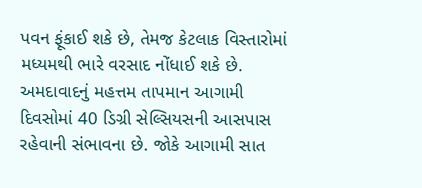પવન ફૂંકાઈ શકે છે, તેમજ કેટલાક વિસ્તારોમાં મધ્યમથી ભારે વરસાદ નોંધાઈ શકે છે. અમદાવાદનું મહત્તમ તાપમાન આગામી દિવસોમાં 40 ડિગ્રી સેલ્સિયસની આસપાસ રહેવાની સંભાવના છે. જોકે આગામી સાત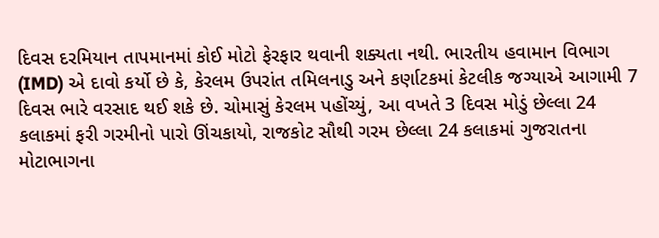દિવસ દરમિયાન તાપમાનમાં કોઈ મોટો ફેરફાર થવાની શક્યતા નથી. ભારતીય હવામાન વિભાગ (IMD) એ દાવો કર્યો છે કે, કેરલમ ઉપરાંત તમિલનાડુ અને કર્ણાટકમાં કેટલીક જગ્યાએ આગામી 7 દિવસ ભારે વરસાદ થઈ શકે છે. ચોમાસું કેરલમ પહોંચ્યું, આ વખતે 3 દિવસ મોડું છેલ્લા 24 કલાકમાં ફરી ગરમીનો પારો ઊંચકાયો, રાજકોટ સૌથી ગરમ છેલ્લા 24 કલાકમાં ગુજરાતના મોટાભાગના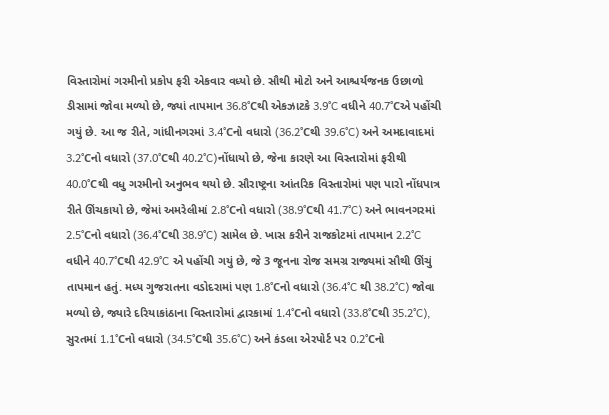વિસ્તારોમાં ગરમીનો પ્રકોપ ફરી એકવાર વધ્યો છે. સૌથી મોટો અને આશ્ચર્યજનક ઉછાળો ડીસામાં જોવા મળ્યો છે, જ્યાં તાપમાન 36.8°Cથી એકઝાટકે 3.9°C વધીને 40.7°Cએ પહોંચી ગયું છે. આ જ રીતે, ગાંધીનગરમાં 3.4°Cનો વધારો (36.2°Cથી 39.6°C) અને અમદાવાદમાં 3.2°Cનો વધારો (37.0°Cથી 40.2°C)નોંધાયો છે, જેના કારણે આ વિસ્તારોમાં ફરીથી 40.0°Cથી વધુ ગરમીનો અનુભવ થયો છે. સૌરાષ્ટ્રના આંતરિક વિસ્તારોમાં પણ પારો નોંધપાત્ર રીતે ઊંચકાયો છે, જેમાં અમરેલીમાં 2.8°Cનો વધારો (38.9°Cથી 41.7°C) અને ભાવનગરમાં 2.5°Cનો વધારો (36.4°Cથી 38.9°C) સામેલ છે. ખાસ કરીને રાજકોટમાં તાપમાન 2.2°C વધીને 40.7°Cથી 42.9°C એ પહોંચી ગયું છે, જે 3 જૂનના રોજ સમગ્ર રાજ્યમાં સૌથી ઊંચું તાપમાન હતું. મધ્ય ગુજરાતના વડોદરામાં પણ 1.8°Cનો વધારો (36.4°C થી 38.2°C) જોવા મળ્યો છે, જ્યારે દરિયાકાંઠાના વિસ્તારોમાં દ્વારકામાં 1.4°Cનો વધારો (33.8°Cથી 35.2°C), સુરતમાં 1.1°Cનો વધારો (34.5°Cથી 35.6°C) અને કંડલા એરપોર્ટ પર 0.2°Cનો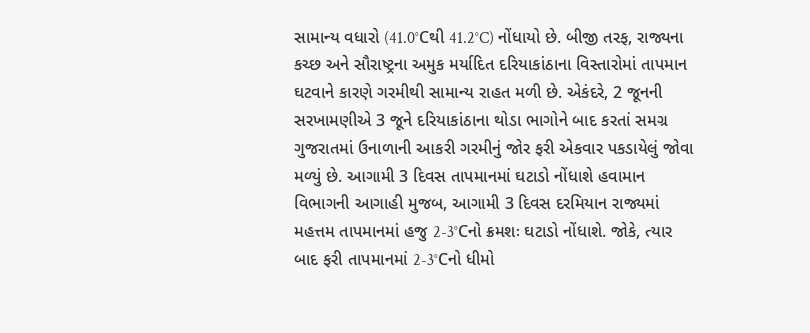સામાન્ય વધારો (41.0°Cથી 41.2°C) નોંધાયો છે. બીજી તરફ, રાજ્યના કચ્છ અને સૌરાષ્ટ્રના અમુક મર્યાદિત દરિયાકાંઠાના વિસ્તારોમાં તાપમાન ઘટવાને કારણે ગરમીથી સામાન્ય રાહત મળી છે. એકંદરે, 2 જૂનની સરખામણીએ 3 જૂને દરિયાકાંઠાના થોડા ભાગોને બાદ કરતાં સમગ્ર ગુજરાતમાં ઉનાળાની આકરી ગરમીનું જોર ફરી એકવાર પકડાયેલું જોવા મળ્યું છે. આગામી 3 દિવસ તાપમાનમાં ઘટાડો નોંધાશે હવામાન વિભાગની આગાહી મુજબ, આગામી 3 દિવસ દરમિયાન રાજ્યમાં મહત્તમ તાપમાનમાં હજુ 2-3°Cનો ક્રમશઃ ઘટાડો નોંધાશે. જોકે, ત્યાર બાદ ફરી તાપમાનમાં 2-3°Cનો ધીમો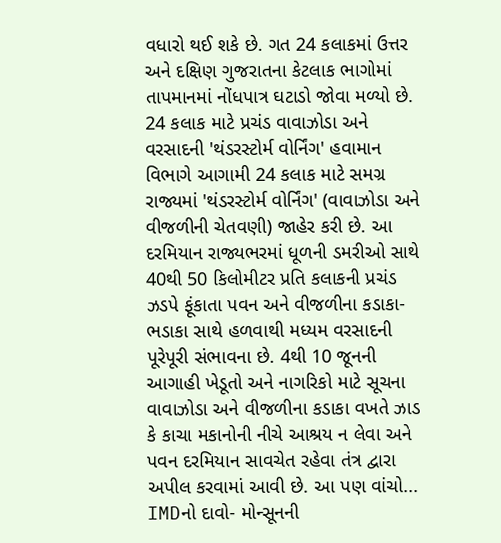વધારો થઈ શકે છે. ગત 24 કલાકમાં ઉત્તર અને દક્ષિણ ગુજરાતના કેટલાક ભાગોમાં તાપમાનમાં નોંધપાત્ર ઘટાડો જોવા મળ્યો છે. 24 કલાક માટે પ્રચંડ વાવાઝોડા અને વરસાદની 'થંડરસ્ટોર્મ વોર્નિંગ' હવામાન વિભાગે આગામી 24 કલાક માટે સમગ્ર રાજ્યમાં 'થંડરસ્ટોર્મ વોર્નિંગ' (વાવાઝોડા અને વીજળીની ચેતવણી) જાહેર કરી છે. આ દરમિયાન રાજ્યભરમાં ધૂળની ડમરીઓ સાથે 40થી 50 કિલોમીટર પ્રતિ કલાકની પ્રચંડ ઝડપે ફૂંકાતા પવન અને વીજળીના કડાકા-ભડાકા સાથે હળવાથી મધ્યમ વરસાદની પૂરેપૂરી સંભાવના છે. 4થી 10 જૂનની આગાહી ખેડૂતો અને નાગરિકો માટે સૂચના વાવાઝોડા અને વીજળીના કડાકા વખતે ઝાડ કે કાચા મકાનોની નીચે આશ્રય ન લેવા અને પવન દરમિયાન સાવચેત રહેવા તંત્ર દ્વારા અપીલ કરવામાં આવી છે. આ પણ વાંચો... IMDનો દાવો- મોન્સૂનની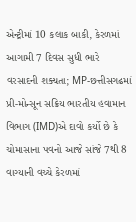એન્ટ્રીમાં 10 કલાક બાકી, કેરળમાં આગામી 7 દિવસ સુધી ભારે વરસાદની શક્યતા; MP-છત્તીસગઢમાં પ્રી-મોન્સૂન સક્રિય ભારતીય હવામાન વિભાગ (IMD)એ દાવો કર્યો છે કે ચોમાસાના પવનો આજે સાંજે 7થી 8 વાગ્યાની વચ્ચે કેરળમાં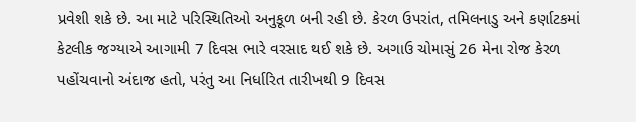પ્રવેશી શકે છે. આ માટે પરિસ્થિતિઓ અનુકૂળ બની રહી છે. કેરળ ઉપરાંત, તમિલનાડુ અને કર્ણાટકમાં કેટલીક જગ્યાએ આગામી 7 દિવસ ભારે વરસાદ થઈ શકે છે. અગાઉ ચોમાસું 26 મેના રોજ કેરળ પહોંચવાનો અંદાજ હતો, પરંતુ આ નિર્ધારિત તારીખથી 9 દિવસ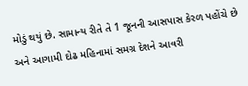મોડું થયું છે. સામાન્ય રીતે તે 1 જૂનની આસપાસ કેરળ પહોંચે છે અને આગામી દોઢ મહિનામાં સમગ્ર દેશને આવરી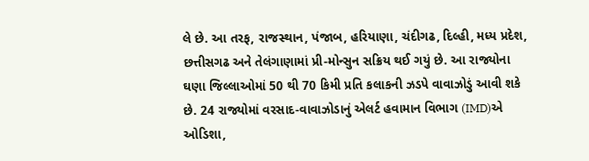લે છે. આ તરફ, રાજસ્થાન, પંજાબ, હરિયાણા, ચંદીગઢ, દિલ્હી, મધ્ય પ્રદેશ, છત્તીસગઢ અને તેલંગાણામાં પ્રી-મોન્સુન સક્રિય થઈ ગયું છે. આ રાજ્યોના ઘણા જિલ્લાઓમાં 50 થી 70 કિમી પ્રતિ કલાકની ઝડપે વાવાઝોડું આવી શકે છે. 24 રાજ્યોમાં વરસાદ-વાવાઝોડાનું એલર્ટ હવામાન વિભાગ (IMD)એ ઓડિશા,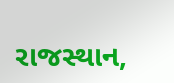રાજસ્થાન,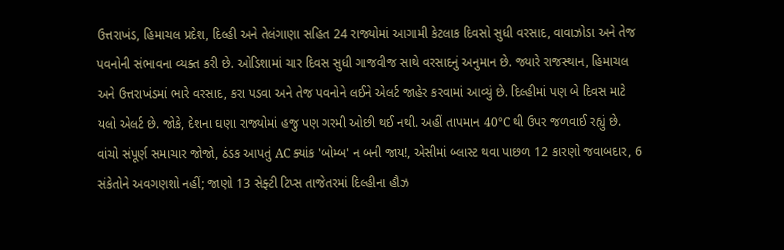ઉત્તરાખંડ, હિમાચલ પ્રદેશ, દિલ્હી અને તેલંગાણા સહિત 24 રાજ્યોમાં આગામી કેટલાક દિવસો સુધી વરસાદ, વાવાઝોડા અને તેજ પવનોની સંભાવના વ્યક્ત કરી છે. ઓડિશામાં ચાર દિવસ સુધી ગાજવીજ સાથે વરસાદનું અનુમાન છે. જ્યારે રાજસ્થાન, હિમાચલ અને ઉત્તરાખંડમાં ભારે વરસાદ, કરા પડવા અને તેજ પવનોને લઈને એલર્ટ જાહેર કરવામાં આવ્યું છે. દિલ્હીમાં પણ બે દિવસ માટે યલો એલર્ટ છે. જોકે, દેશના ઘણા રાજ્યોમાં હજુ પણ ગરમી ઓછી થઈ નથી. અહીં તાપમાન 40°C થી ઉપર જળવાઈ રહ્યું છે. વાંચો સંપૂર્ણ સમાચાર જોજો, ઠંડક આપતું AC ક્યાંક 'બોમ્બ' ન બની જાય!, એસીમાં બ્લાસ્ટ થવા પાછળ 12 કારણો જવાબદાર, 6 સંકેતોને અવગણશો નહીં; જાણો 13 સેફ્ટી ટિપ્સ તાજેતરમાં દિલ્હીના હૌઝ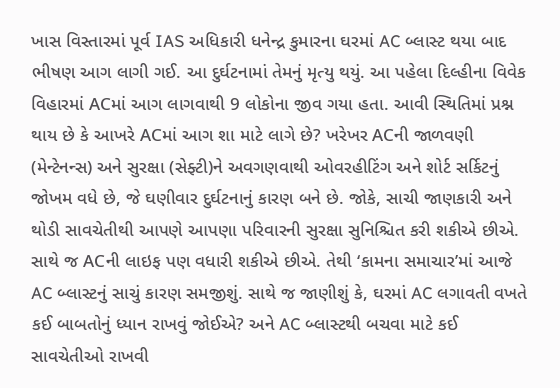ખાસ વિસ્તારમાં પૂર્વ IAS અધિકારી ધનેન્દ્ર કુમારના ઘરમાં AC બ્લાસ્ટ થયા બાદ ભીષણ આગ લાગી ગઈ. આ દુર્ઘટનામાં તેમનું મૃત્યુ થયું. આ પહેલા દિલ્હીના વિવેક વિહારમાં ACમાં આગ લાગવાથી 9 લોકોના જીવ ગયા હતા. આવી સ્થિતિમાં પ્રશ્ન થાય છે કે આખરે ACમાં આગ શા માટે લાગે છે? ખરેખર ACની જાળવણી (મેન્ટેનન્સ) અને સુરક્ષા (સેફ્ટી)ને અવગણવાથી ઓવરહીટિંગ અને શોર્ટ સર્કિટનું જોખમ વધે છે, જે ઘણીવાર દુર્ઘટનાનું કારણ બને છે. જોકે, સાચી જાણકારી અને થોડી સાવચેતીથી આપણે આપણા પરિવારની સુરક્ષા સુનિશ્ચિત કરી શકીએ છીએ. સાથે જ ACની લાઇફ પણ વધારી શકીએ છીએ. તેથી ‘કામના સમાચાર’માં આજે AC બ્લાસ્ટનું સાચું કારણ સમજીશું. સાથે જ જાણીશું કે, ઘરમાં AC લગાવતી વખતે કઈ બાબતોનું ધ્યાન રાખવું જોઈએ? અને AC બ્લાસ્ટથી બચવા માટે કઈ સાવચેતીઓ રાખવી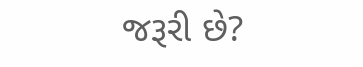જરૂરી છે?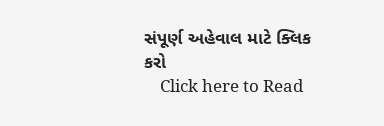સંપૂર્ણ અહેવાલ માટે ક્લિક કરો
    Click here to Read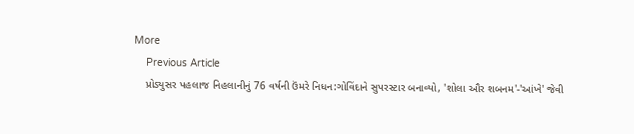More
    Previous Article
    પ્રોડ્યુસર પહલાજ નિહલાનીનું 76 વર્ષની ઉંમરે નિધન:ગોવિંદાને સુપરસ્ટાર બનાવ્યો, 'શોલા ઔર શબનમ'-'આંખે' જેવી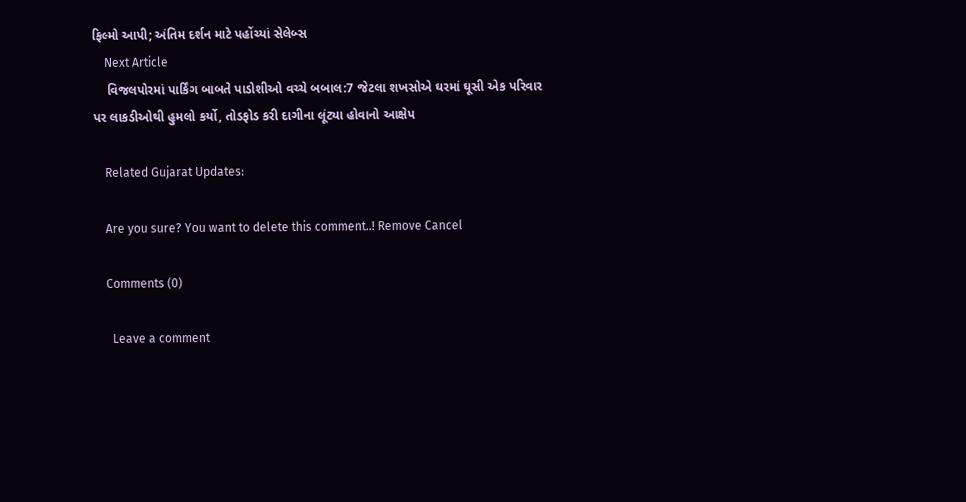ફિલ્મો આપી; અંતિમ દર્શન માટે પહોંચ્યાં સેલેબ્સ
    Next Article
    વિજલપોરમાં પાર્કિંગ બાબતે પાડોશીઓ વચ્ચે બબાલ:7 જેટલા શખસોએ ઘરમાં ઘૂસી એક પરિવાર પર લાકડીઓથી હુમલો કર્યો, તોડફોડ કરી દાગીના લૂંટ્યા હોવાનો આક્ષેપ

    Related Gujarat Updates:

    Are you sure? You want to delete this comment..! Remove Cancel

    Comments (0)

      Leave a comment